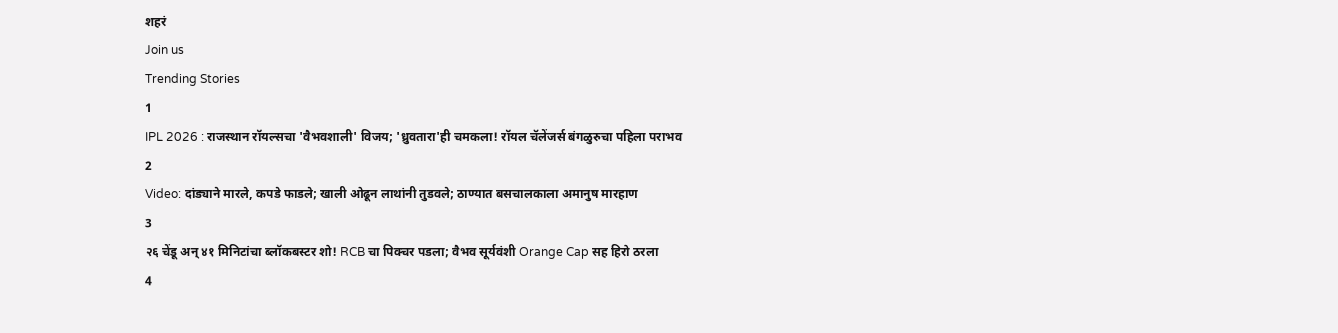शहरं
Join us
Trending Stories
1
IPL 2026 : राजस्थान रॉयल्सचा 'वैभवशाली' विजय; 'ध्रुवतारा'ही चमकला! रॉयल चॅलेंजर्स बंगळुरुचा पहिला पराभव
2
Video: दांड्याने मारले, कपडे फाडले; खाली ओढून लाथांनी तुडवले; ठाण्यात बसचालकाला अमानुष मारहाण
3
२६ चेंडू अन् ४१ मिनिटांचा ब्लॉकबस्टर शो! RCB चा पिक्चर पडला; वैभव सूर्यवंशी Orange Cap सह हिरो ठरला
4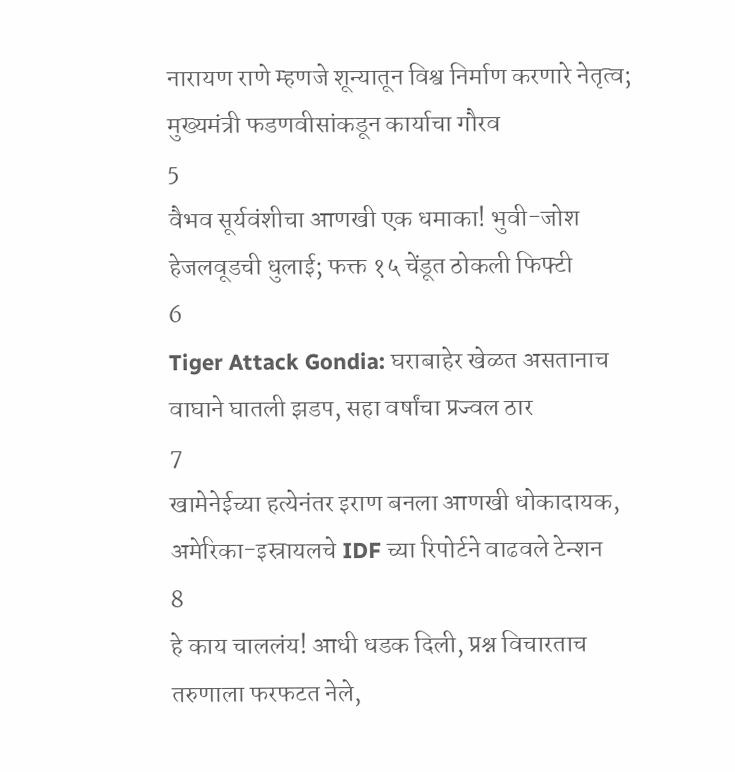नारायण राणे म्हणजे शून्यातून विश्व निर्माण करणारे नेतृत्व; मुख्यमंत्री फडणवीसांकडून कार्याचा गौरव
5
वैभव सूर्यवंशीचा आणखी एक धमाका! भुवी-जोश हेजलवूडची धुलाई; फक्त १५ चेंडूत ठोकली फिफ्टी
6
Tiger Attack Gondia: घराबाहेर खेळत असतानाच वाघाने घातली झडप, सहा वर्षांचा प्रज्वल ठार
7
खामेनेईच्या हत्येनंतर इराण बनला आणखी धोकादायक, अमेरिका-इस्रायलचे IDF च्या रिपोर्टने वाढवले टेन्शन
8
हे काय चाललंय! आधी धडक दिली, प्रश्न विचारताच तरुणाला फरफटत नेले,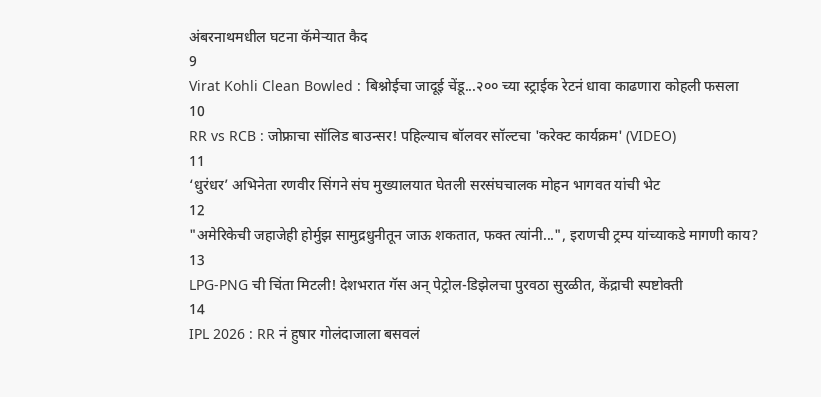अंबरनाथमधील घटना कॅमेऱ्यात कैद
9
Virat Kohli Clean Bowled : बिश्नोईचा जादूई चेंडू...२०० च्या स्ट्राईक रेटनं धावा काढणारा कोहली फसला
10
RR vs RCB : जोफ्राचा सॉलिड बाउन्सर! पहिल्याच बॉलवर सॉल्टचा 'करेक्ट कार्यक्रम' (VIDEO)
11
‘धुरंधर’ अभिनेता रणवीर सिंगने संघ मुख्यालयात घेतली सरसंघचालक मोहन भागवत यांची भेट
12
"अमेरिकेची जहाजेही होर्मुझ सामुद्रधुनीतून जाऊ शकतात, फक्त त्यांनी...", इराणची ट्रम्प यांच्याकडे मागणी काय?
13
LPG-PNG ची चिंता मिटली! देशभरात गॅस अन् पेट्रोल-डिझेलचा पुरवठा सुरळीत, केंद्राची स्पष्टोक्ती
14
IPL 2026 : RR नं हुषार गोलंदाजाला बसवलं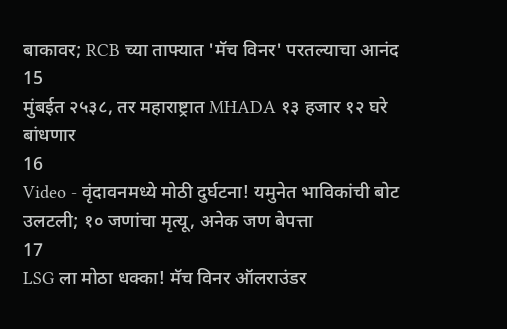बाकावर; RCB च्या ताफ्यात 'मॅच विनर' परतल्याचा आनंद
15
मुंबईत २५३८, तर महाराष्ट्रात MHADA १३ हजार १२ घरे बांधणार
16
Video - वृंदावनमध्ये मोठी दुर्घटना! यमुनेत भाविकांची बोट उलटली; १० जणांचा मृत्यू, अनेक जण बेपत्ता
17
LSG ला मोठा धक्का! मॅच विनर ऑलराउंडर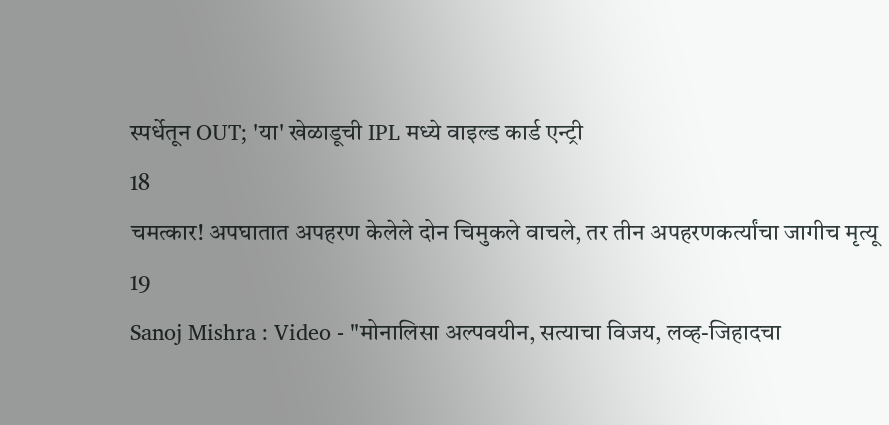स्पर्धेतून OUT; 'या' खेळाडूची IPL मध्ये वाइल्ड कार्ड एन्ट्री
18
चमत्कार! अपघातात अपहरण केलेले दोन चिमुकले वाचले, तर तीन अपहरणकर्त्यांचा जागीच मृत्यू
19
Sanoj Mishra : Video - "मोनालिसा अल्पवयीन, सत्याचा विजय, लव्ह-जिहादचा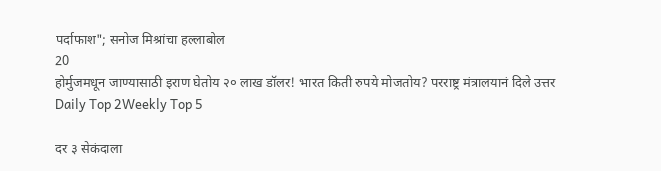पर्दाफाश"; सनोज मिश्रांचा हल्लाबोल
20
होर्मुजमधून जाण्यासाठी इराण घेतोय २० लाख डॉलर! भारत किती रुपये मोजतोय? परराष्ट्र मंत्रालयानं दिले उत्तर
Daily Top 2Weekly Top 5

दर ३ सेकंदाला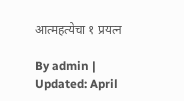आत्महत्येचा १ प्रयत्न

By admin | Updated: April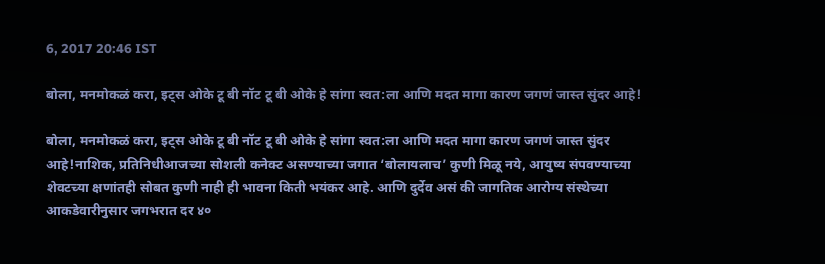6, 2017 20:46 IST

बोला, मनमोकळं करा, इट्स ओके टू बी नॉट टू बी ओके हे सांगा स्वत:ला आणि मदत मागा कारण जगणं जास्त सुंदर आहे!

बोला, मनमोकळं करा, इट्स ओके टू बी नॉट टू बी ओके हे सांगा स्वत:ला आणि मदत मागा कारण जगणं जास्त सुंदर आहे!नाशिक, प्रतिनिधीआजच्या सोशली कनेक्ट असण्याच्या जगात ‘बोलायलाच’ कुणी मिळू नये, आयुष्य संपवण्याच्या शेवटच्या क्षणांतही सोबत कुणी नाही ही भावना किती भयंकर आहे. आणि दुर्देव असं की जागतिक आरोग्य संस्थेच्या आकडेवारीनुसार जगभरात दर ४०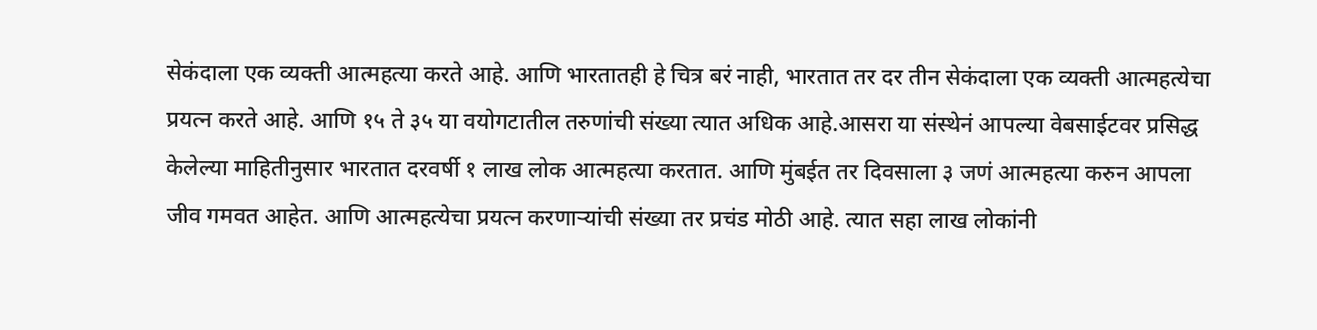सेकंदाला एक व्यक्ती आत्महत्या करते आहे. आणि भारतातही हे चित्र बरं नाही, भारतात तर दर तीन सेकंदाला एक व्यक्ती आत्महत्येचा प्रयत्न करते आहे. आणि १५ ते ३५ या वयोगटातील तरुणांची संख्या त्यात अधिक आहे.आसरा या संस्थेनं आपल्या वेबसाईटवर प्रसिद्ध केलेल्या माहितीनुसार भारतात दरवर्षी १ लाख लोक आत्महत्या करतात. आणि मुंबईत तर दिवसाला ३ जणं आत्महत्या करुन आपला जीव गमवत आहेत. आणि आत्महत्येचा प्रयत्न करणाऱ्यांची संख्या तर प्रचंड मोठी आहे. त्यात सहा लाख लोकांनी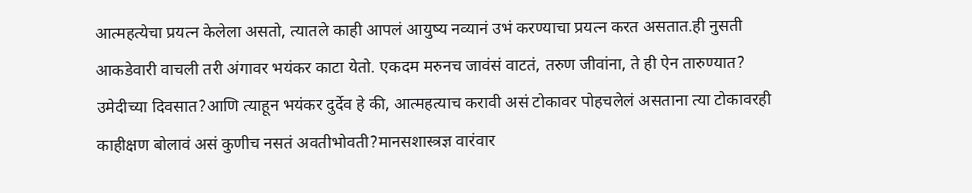आत्महत्येचा प्रयत्न केलेला असतो, त्यातले काही आपलं आयुष्य नव्यानं उभं करण्याचा प्रयत्न करत असतात.ही नुसती आकडेवारी वाचली तरी अंगावर भयंकर काटा येतो. एकदम मरुनच जावंसं वाटतं, तरुण जीवांना, ते ही ऐन तारुण्यात? उमेदीच्या दिवसात?आणि त्याहून भयंकर दुर्देव हे की, आत्महत्याच करावी असं टोकावर पोहचलेलं असताना त्या टोकावरही काहीक्षण बोलावं असं कुणीच नसतं अवतीभोवती?मानसशास्त्रज्ञ वारंवार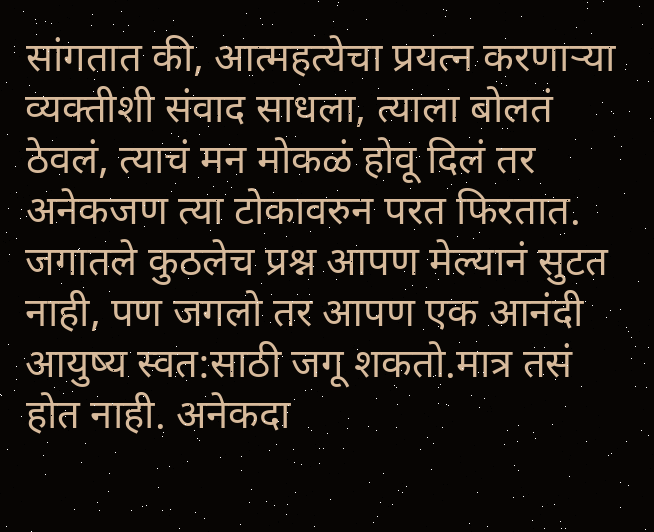सांगतात की, आत्महत्येचा प्रयत्न करणाऱ्या व्यक्तीशी संवाद साधला, त्याला बोलतं ठेवलं, त्याचं मन मोकळं होवू दिलं तर अनेकजण त्या टोकावरुन परत फिरतात. जगातले कुठलेच प्रश्न आपण मेल्यानं सुटत नाही, पण जगलो तर आपण एक आनंदी आयुष्य स्वत:साठी जगू शकतो.मात्र तसं होत नाही. अनेकदा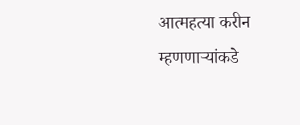आत्महत्या करीन म्हणणाऱ्यांकडे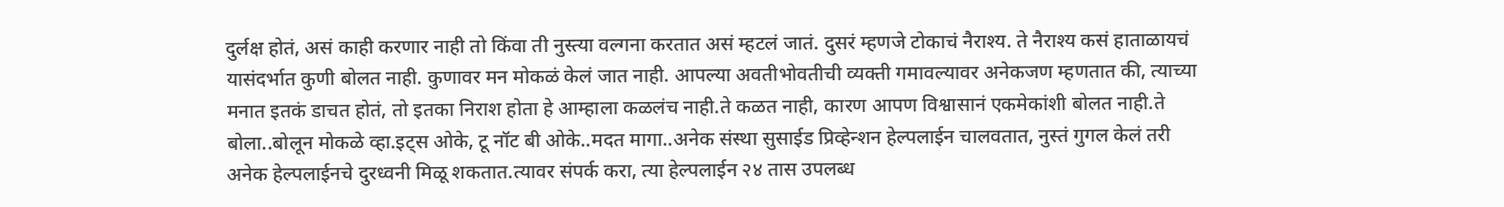दुर्लक्ष होतं, असं काही करणार नाही तो किंवा ती नुस्त्या वल्गना करतात असं म्हटलं जातं. दुसरं म्हणजे टोकाचं नैराश्य. ते नैराश्य कसं हाताळायचं यासंदर्भात कुणी बोलत नाही. कुणावर मन मोकळं केलं जात नाही. आपल्या अवतीभोवतीची व्यक्ती गमावल्यावर अनेकजण म्हणतात की, त्याच्या मनात इतकं डाचत होतं, तो इतका निराश होता हे आम्हाला कळलंच नाही.ते कळत नाही, कारण आपण विश्वासानं एकमेकांशी बोलत नाही.ते बोला..बोलून मोकळे व्हा.इट्स ओके, टू नॉट बी ओके..मदत मागा..अनेक संस्था सुसाईड प्रिव्हेन्शन हेल्पलाईन चालवतात, नुस्तं गुगल केलं तरी अनेक हेल्पलाईनचे दुरध्वनी मिळू शकतात.त्यावर संपर्क करा, त्या हेल्पलाईन २४ तास उपलब्ध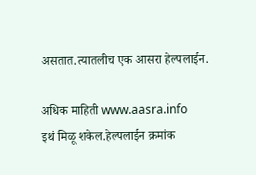असतात.त्यातलीच एक आसरा हेल्पलाईन.

अधिक माहिती www.aasra.info
इथं मिळू शकेल.हेल्पलाईन क्रमांक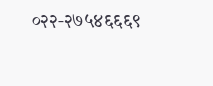०२२-२७५४६६६९